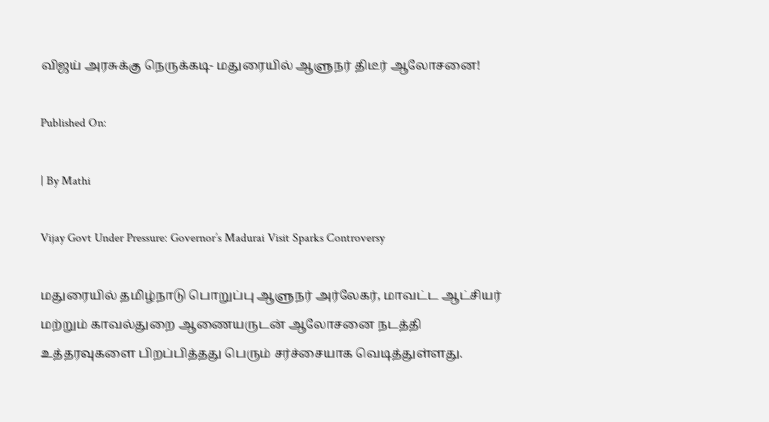விஜய் அரசுக்கு நெருக்கடி- மதுரையில் ஆளுநர் திடீர் ஆலோசனை!

Published On:

| By Mathi

Vijay Govt Under Pressure: Governor’s Madurai Visit Sparks Controversy

மதுரையில் தமிழ்நாடு பொறுப்பு ஆளுநர் அர்லேகர், மாவட்ட ஆட்சியர் மற்றும் காவல்துறை ஆணையருடன் ஆலோசனை நடத்தி உத்தரவுகளை பிறப்பித்தது பெரும் சர்ச்சையாக வெடித்துள்ளது.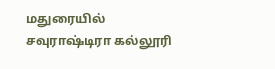மதுரையில் சவுராஷ்டிரா கல்லூரி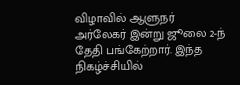விழாவில் ஆளுநர் அர்லேகர் இன்று ஜூலை 2-ந் தேதி பங்கேற்றார். இந்த நிகழ்ச்சியில்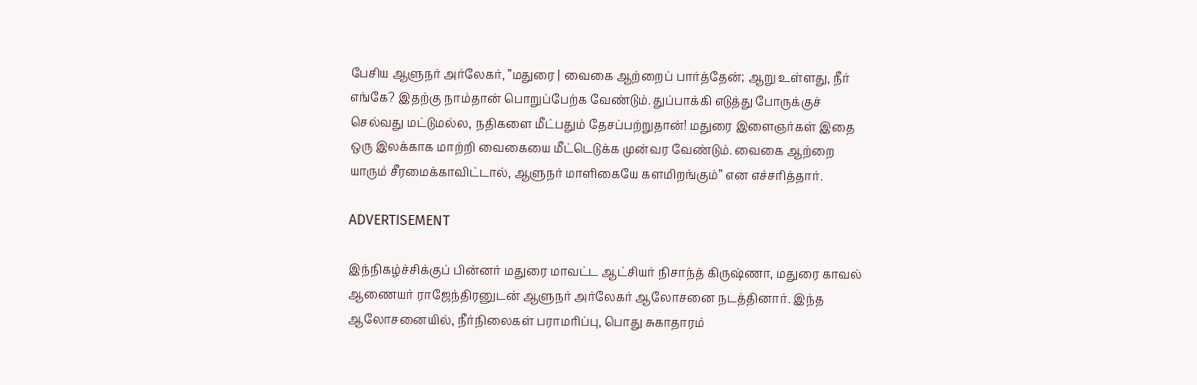பேசிய ஆளுநர் அர்லேகர், ”மதுரை | வைகை ஆற்றைப் பார்த்தேன்; ஆறு உள்ளது, நீர் எங்கே? இதற்கு நாம்தான் பொறுப்பேற்க வேண்டும். துப்பாக்கி எடுத்து போருக்குச் செல்வது மட்டுமல்ல, நதிகளை மீட்பதும் தேசப்பற்றுதான்! மதுரை இளைஞர்கள் இதை ஒரு இலக்காக மாற்றி வைகையை மீட்டெடுக்க முன்வர வேண்டும். வைகை ஆற்றை யாரும் சீரமைக்காவிட்டால், ஆளுநர் மாளிகையே களமிறங்கும்” என எச்சரித்தார்.

ADVERTISEMENT

இந்நிகழ்ச்சிக்குப் பின்னர் மதுரை மாவட்ட ஆட்சியர் நிசாந்த் கிருஷ்ணா, மதுரை காவல் ஆணையர் ராஜேந்திரனுடன் ஆளுநர் அர்லேகர் ஆலோசனை நடத்தினார். இந்த ஆலோசனையில், நீர்நிலைகள் பராமரிப்பு, பொது சுகாதாரம்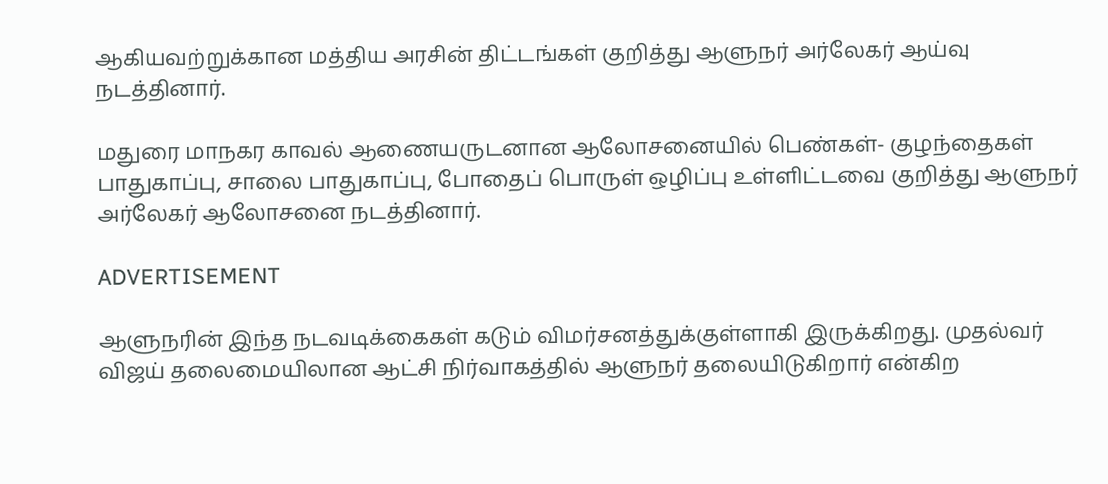ஆகியவற்றுக்கான மத்திய அரசின் திட்டங்கள் குறித்து ஆளுநர் அர்லேகர் ஆய்வு நடத்தினார்.

மதுரை மாநகர காவல் ஆணையருடனான ஆலோசனையில் பெண்கள்- குழந்தைகள் பாதுகாப்பு, சாலை பாதுகாப்பு, போதைப் பொருள் ஒழிப்பு உள்ளிட்டவை குறித்து ஆளுநர் அர்லேகர் ஆலோசனை நடத்தினார்.

ADVERTISEMENT

ஆளுநரின் இந்த நடவடிக்கைகள் கடும் விமர்சனத்துக்குள்ளாகி இருக்கிறது. முதல்வர் விஜய் தலைமையிலான ஆட்சி நிர்வாகத்தில் ஆளுநர் தலையிடுகிறார் என்கிற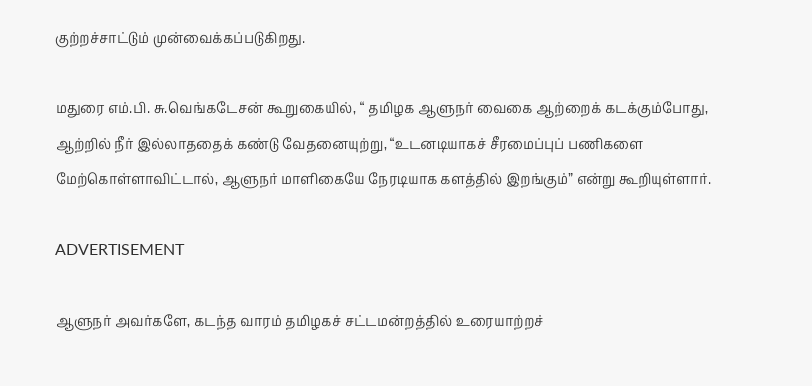குற்றச்சாட்டும் முன்வைக்கப்படுகிறது.

மதுரை எம்.பி. சு.வெங்கடேசன் கூறுகையில், “ தமிழக ஆளுநர் வைகை ஆற்றைக் கடக்கும்போது, ஆற்றில் நீர் இல்லாததைக் கண்டு வேதனையுற்று, “உடனடியாகச் சீரமைப்புப் பணிகளை மேற்கொள்ளாவிட்டால், ஆளுநர் மாளிகையே நேரடியாக களத்தில் இறங்கும்” என்று கூறியுள்ளார்.

ADVERTISEMENT

ஆளுநர் அவர்களே, கடந்த வாரம் தமிழகச் சட்டமன்றத்தில் உரையாற்றச்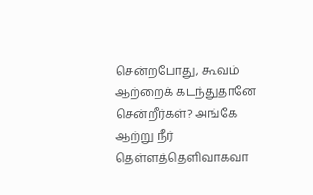சென்றபோது, கூவம் ஆற்றைக் கடந்துதானே சென்றீர்கள்? அங்கே ஆற்று நீர் தெள்ளத்தெளிவாகவா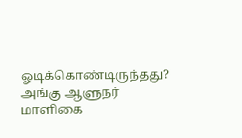ஓடிக்கொண்டிருந்தது? அங்கு ஆளுநர் மாளிகை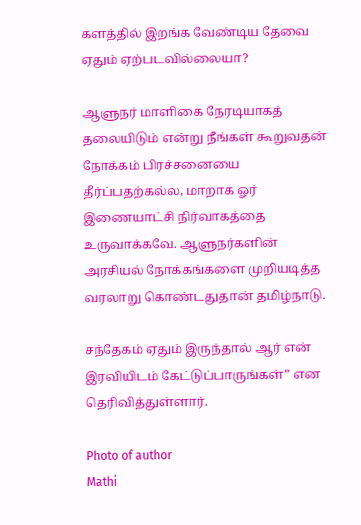களத்தில் இறங்க வேண்டிய தேவை ஏதும் ஏற்படவில்லையா?

ஆளுநர் மாளிகை நேரடியாகத் தலையிடும் என்று நீங்கள் கூறுவதன் நோக்கம் பிரச்சனையை தீர்ப்பதற்கல்ல, மாறாக ஓர் இணையாட்சி நிர்வாகத்தை உருவாக்கவே. ஆளுநர்களின் அரசியல் நோக்கங்களை முறியடித்த வரலாறு கொண்டதுதான் தமிழ்நாடு.

சந்தேகம் ஏதும் இருந்தால் ஆர் என் இரவியிடம் கேட்டுப்பாருங்கள்” என தெரிவித்துள்ளார்.

Photo of author
Mathi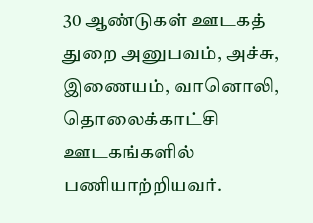30 ஆண்டுகள் ஊடகத் துறை அனுபவம், அச்சு, இணையம், வானொலி, தொலைக்காட்சி ஊடகங்களில் பணியாற்றியவர்.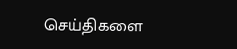செய்திகளை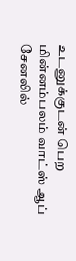உடனுக்குடன் பெற மின்னம்பலம் வாட்ஸ் ஆப் சேனலில்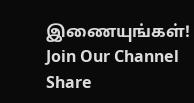இணையுங்கள்!
Join Our Channel
Share